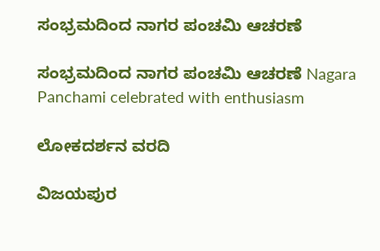ಸಂಭ್ರಮದಿಂದ ನಾಗರ ಪಂಚಮಿ ಆಚರಣೆ

ಸಂಭ್ರಮದಿಂದ ನಾಗರ ಪಂಚಮಿ ಆಚರಣೆ Nagara Panchami celebrated with enthusiasm

ಲೋಕದರ್ಶನ ವರದಿ

ವಿಜಯಪುರ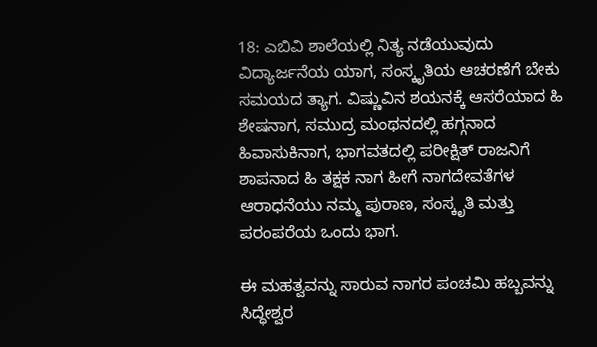18: ಎಬಿವಿ ಶಾಲೆಯಲ್ಲಿ ನಿತ್ಯ ನಡೆಯುವುದು ವಿದ್ಯಾರ್ಜನೆಯ ಯಾಗ, ಸಂಸ್ಕೃತಿಯ ಆಚರಣೆಗೆ ಬೇಕು ಸಮಯದ ತ್ಯಾಗ. ವಿಷ್ಣುವಿನ ಶಯನಕ್ಕೆ ಆಸರೆಯಾದ ಹಿ ಶೇಷನಾಗ, ಸಮುದ್ರ ಮಂಥನದಲ್ಲಿ ಹಗ್ಗನಾದ ಹಿವಾಸುಕಿನಾಗ, ಭಾಗವತದಲ್ಲಿ ಪರೀಕ್ಷಿತ್ ರಾಜನಿಗೆ ಶಾಪನಾದ ಹಿ ತಕ್ಷಕ ನಾಗ ಹೀಗೆ ನಾಗದೇವತೆಗಳ ಆರಾಧನೆಯು ನಮ್ಮ ಪುರಾಣ, ಸಂಸ್ಕೃತಿ ಮತ್ತು ಪರಂಪರೆಯ ಒಂದು ಭಾಗ.

ಈ ಮಹತ್ವವನ್ನು ಸಾರುವ ನಾಗರ ಪಂಚಮಿ ಹಬ್ಬವನ್ನು ಸಿದ್ಧೇಶ್ವರ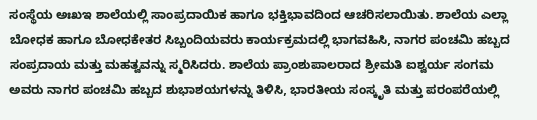ಸಂಸ್ಥೆಯ ಅಃಖಇ ಶಾಲೆಯಲ್ಲಿ ಸಾಂಪ್ರದಾಯಿಕ ಹಾಗೂ ಭಕ್ತಿಭಾವದಿಂದ ಆಚರಿಸಲಾಯಿತು. ಶಾಲೆಯ ಎಲ್ಲಾ ಬೋಧಕ ಹಾಗೂ ಬೋಧಕೇತರ ಸಿಬ್ಬಂದಿಯವರು ಕಾರ್ಯಕ್ರಮದಲ್ಲಿ ಭಾಗವಹಿಸಿ, ನಾಗರ ಪಂಚಮಿ ಹಬ್ಬದ ಸಂಪ್ರದಾಯ ಮತ್ತು ಮಹತ್ವವನ್ನು ಸ್ಮರಿಸಿದರು. ಶಾಲೆಯ ಪ್ರಾಂಶುಪಾಲರಾದ ಶ್ರೀಮತಿ ಐಶ್ವರ್ಯ ಸಂಗಮ ಅವರು ನಾಗರ ಪಂಚಮಿ ಹಬ್ಬದ ಶುಭಾಶಯಗಳನ್ನು ತಿಳಿಸಿ, ಭಾರತೀಯ ಸಂಸ್ಕೃತಿ ಮತ್ತು ಪರಂಪರೆಯಲ್ಲಿ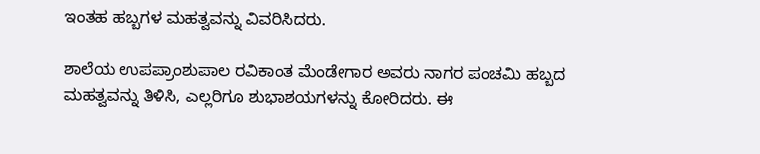ಇಂತಹ ಹಬ್ಬಗಳ ಮಹತ್ವವನ್ನು ವಿವರಿಸಿದರು.

ಶಾಲೆಯ ಉಪಪ್ರಾಂಶುಪಾಲ ರವಿಕಾಂತ ಮೆಂಡೇಗಾರ ಅವರು ನಾಗರ ಪಂಚಮಿ ಹಬ್ಬದ ಮಹತ್ವವನ್ನು ತಿಳಿಸಿ, ಎಲ್ಲರಿಗೂ ಶುಭಾಶಯಗಳನ್ನು ಕೋರಿದರು. ಈ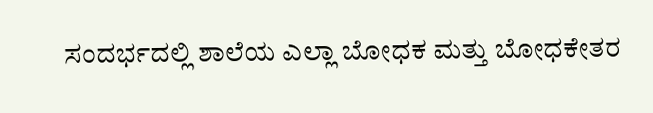ಸಂದರ್ಭದಲ್ಲಿ ಶಾಲೆಯ ಎಲ್ಲಾ ಬೋಧಕ ಮತ್ತು ಬೋಧಕೇತರ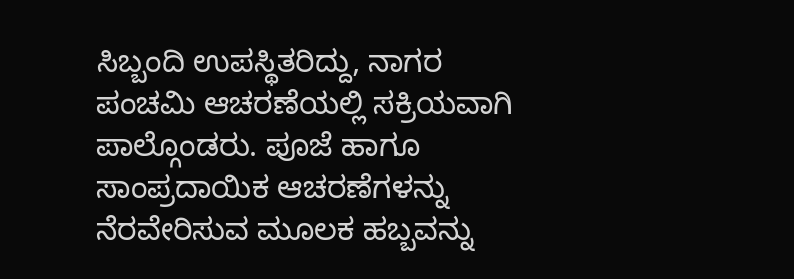ಸಿಬ್ಬಂದಿ ಉಪಸ್ಥಿತರಿದ್ದು, ನಾಗರ ಪಂಚಮಿ ಆಚರಣೆಯಲ್ಲಿ ಸಕ್ರಿಯವಾಗಿ ಪಾಲ್ಗೊಂಡರು. ಪೂಜೆ ಹಾಗೂ ಸಾಂಪ್ರದಾಯಿಕ ಆಚರಣೆಗಳನ್ನು ನೆರವೇರಿಸುವ ಮೂಲಕ ಹಬ್ಬವನ್ನು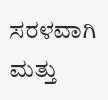ಸರಳವಾಗಿ ಮತ್ತು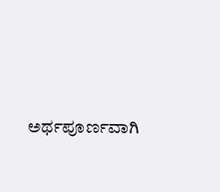ಅರ್ಥಪೂರ್ಣವಾಗಿ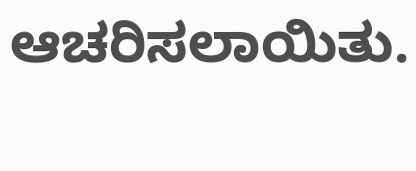ಆಚರಿಸಲಾಯಿತು.